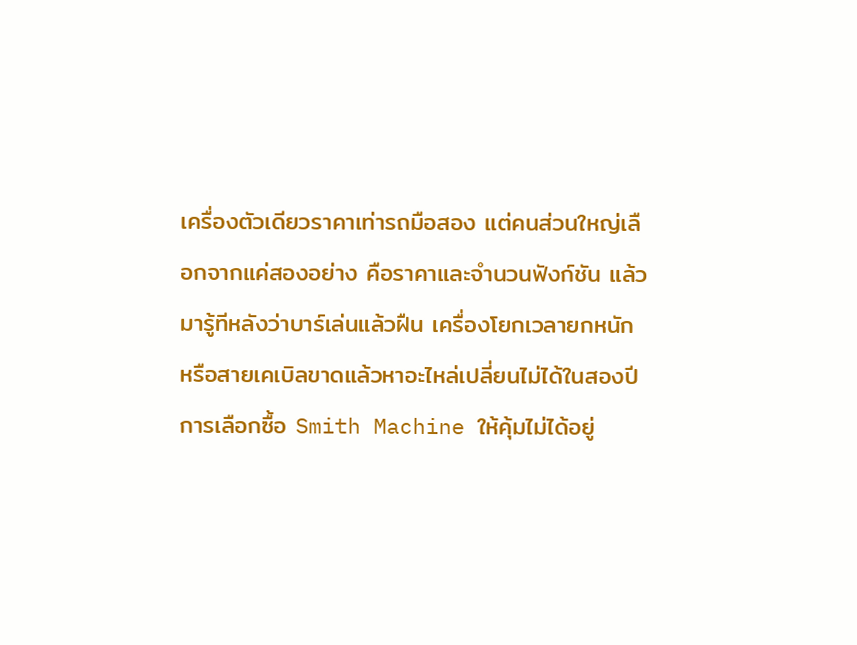เครื่องตัวเดียวราคาเท่ารถมือสอง แต่คนส่วนใหญ่เลือกจากแค่สองอย่าง คือราคาและจำนวนฟังก์ชัน แล้วมารู้ทีหลังว่าบาร์เล่นแล้วฝืน เครื่องโยกเวลายกหนัก หรือสายเคเบิลขาดแล้วหาอะไหล่เปลี่ยนไม่ได้ในสองปี
การเลือกซื้อ Smith Machine ให้คุ้มไม่ได้อยู่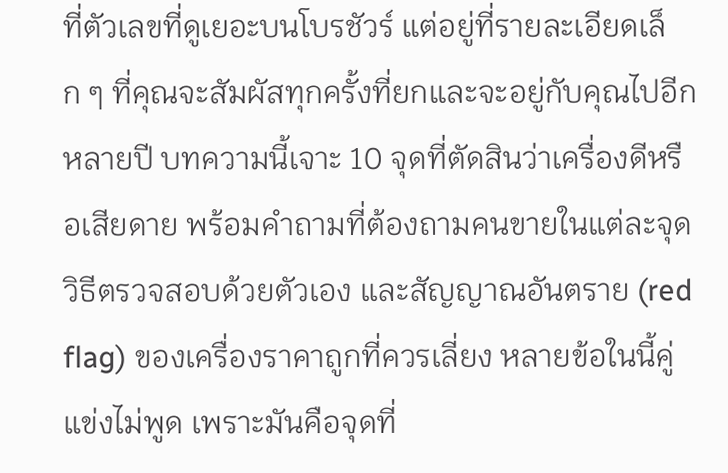ที่ตัวเลขที่ดูเยอะบนโบรชัวร์ แต่อยู่ที่รายละเอียดเล็ก ๆ ที่คุณจะสัมผัสทุกครั้งที่ยกและจะอยู่กับคุณไปอีกหลายปี บทความนี้เจาะ 10 จุดที่ตัดสินว่าเครื่องดีหรือเสียดาย พร้อมคำถามที่ต้องถามคนขายในแต่ละจุด วิธีตรวจสอบด้วยตัวเอง และสัญญาณอันตราย (red flag) ของเครื่องราคาถูกที่ควรเลี่ยง หลายข้อในนี้คู่แข่งไม่พูด เพราะมันคือจุดที่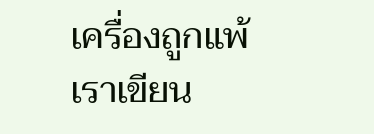เครื่องถูกแพ้
เราเขียน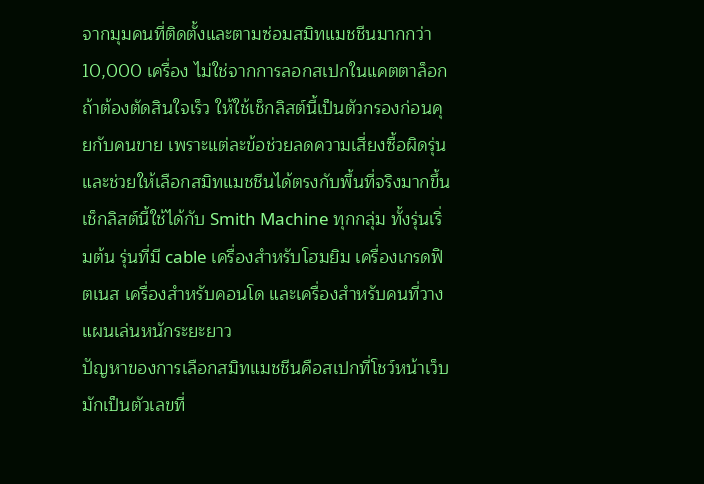จากมุมคนที่ติดตั้งและตามซ่อมสมิทแมชชีนมากกว่า 10,000 เครื่อง ไม่ใช่จากการลอกสเปกในแคตตาล็อก
ถ้าต้องตัดสินใจเร็ว ให้ใช้เช็กลิสต์นี้เป็นตัวกรองก่อนคุยกับคนขาย เพราะแต่ละข้อช่วยลดความเสี่ยงซื้อผิดรุ่นและช่วยให้เลือกสมิทแมชชีนได้ตรงกับพื้นที่จริงมากขึ้น
เช็กลิสต์นี้ใช้ได้กับ Smith Machine ทุกกลุ่ม ทั้งรุ่นเริ่มต้น รุ่นที่มี cable เครื่องสำหรับโฮมยิม เครื่องเกรดฟิตเนส เครื่องสำหรับคอนโด และเครื่องสำหรับคนที่วางแผนเล่นหนักระยะยาว
ปัญหาของการเลือกสมิทแมชชีนคือสเปกที่โชว์หน้าเว็บมักเป็นตัวเลขที่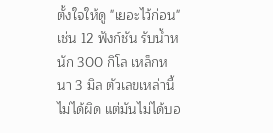ตั้งใจให้ดู "เยอะไว้ก่อน" เช่น 12 ฟังก์ชัน รับน้ำหนัก 300 กิโล เหล็กหนา 3 มิล ตัวเลขเหล่านี้ไม่ได้ผิด แต่มันไม่ได้บอ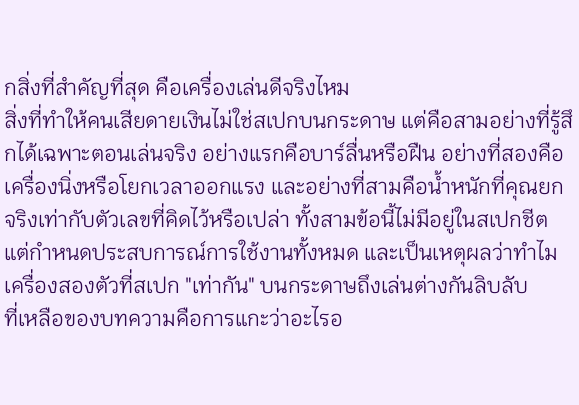กสิ่งที่สำคัญที่สุด คือเครื่องเล่นดีจริงไหม
สิ่งที่ทำให้คนเสียดายเงินไม่ใช่สเปกบนกระดาษ แต่คือสามอย่างที่รู้สึกได้เฉพาะตอนเล่นจริง อย่างแรกคือบาร์ลื่นหรือฝืน อย่างที่สองคือเครื่องนิ่งหรือโยกเวลาออกแรง และอย่างที่สามคือน้ำหนักที่คุณยกจริงเท่ากับตัวเลขที่คิดไว้หรือเปล่า ทั้งสามข้อนี้ไม่มีอยู่ในสเปกชีต แต่กำหนดประสบการณ์การใช้งานทั้งหมด และเป็นเหตุผลว่าทำไมเครื่องสองตัวที่สเปก "เท่ากัน" บนกระดาษถึงเล่นต่างกันลิบลับ
ที่เหลือของบทความคือการแกะว่าอะไรอ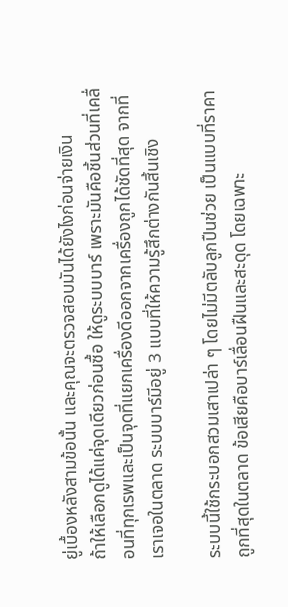ยู่เบื้องหลังสามข้อนั้น และคุณจะตรวจสอบมันได้ยังไงก่อนจ่ายเงิน
ถ้าให้เลือกดูได้แค่จุดเดียวก่อนซื้อ ให้ดูระบบบาร์ เพราะมันคือชิ้นส่วนที่เคลื่อนที่ทุกเรพและเป็นจุดที่แยกเครื่องดีออกจากเครื่องถูกได้ชัดที่สุด จากที่เราเจอในตลาด ระบบบาร์มีอยู่ 3 แบบที่ให้ความรู้สึกต่างกันสิ้นเชิง

ระบบนี้ใช้กระบอกสวมเสาเปล่า ๆ โดยไม่มีตลับลูกปืนช่วย เป็นแบบที่ราคาถูกที่สุดในตลาด ข้อเสียคือบาร์เลื่อนฝืนและสะดุด โดยเฉพาะ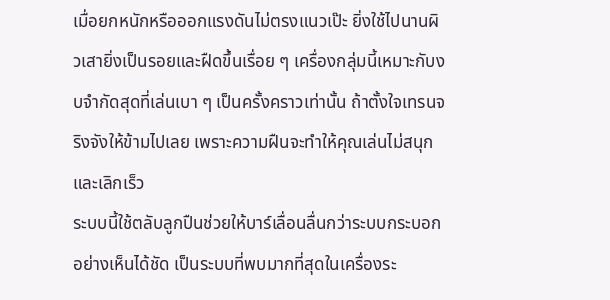เมื่อยกหนักหรือออกแรงดันไม่ตรงแนวเป๊ะ ยิ่งใช้ไปนานผิวเสายิ่งเป็นรอยและฝืดขึ้นเรื่อย ๆ เครื่องกลุ่มนี้เหมาะกับงบจำกัดสุดที่เล่นเบา ๆ เป็นครั้งคราวเท่านั้น ถ้าตั้งใจเทรนจริงจังให้ข้ามไปเลย เพราะความฝืนจะทำให้คุณเล่นไม่สนุกและเลิกเร็ว
ระบบนี้ใช้ตลับลูกปืนช่วยให้บาร์เลื่อนลื่นกว่าระบบกระบอกอย่างเห็นได้ชัด เป็นระบบที่พบมากที่สุดในเครื่องระ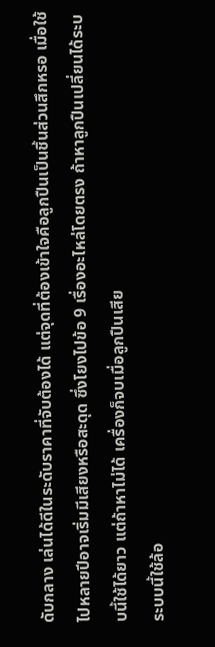ดับกลาง เล่นได้ดีในระดับราคาที่จับต้องได้ แต่จุดที่ต้องเข้าใจคือลูกปืนเป็นชิ้นส่วนสึกหรอ เมื่อใช้ไปหลายปีอาจเริ่มมีเสียงหรือสะดุด ซึ่งโยงไปข้อ 9 เรื่องอะไหล่โดยตรง ถ้าหาลูกปืนเปลี่ยนได้ระบบนี้ใช้ได้ยาว แต่ถ้าหาไม่ได้ เครื่องก็จบเมื่อลูกปืนเสีย
ระบบนี้ใช้ล้อ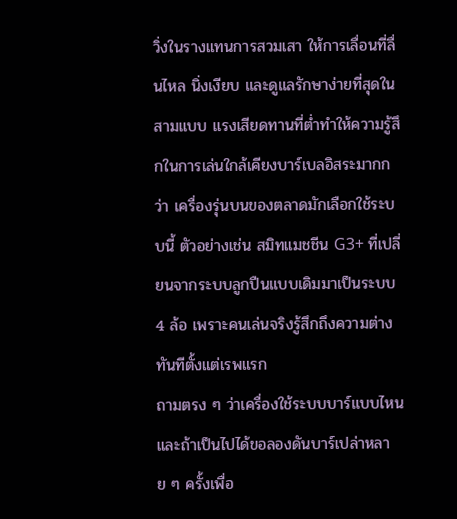วิ่งในรางแทนการสวมเสา ให้การเลื่อนที่ลื่นไหล นิ่งเงียบ และดูแลรักษาง่ายที่สุดในสามแบบ แรงเสียดทานที่ต่ำทำให้ความรู้สึกในการเล่นใกล้เคียงบาร์เบลอิสระมากกว่า เครื่องรุ่นบนของตลาดมักเลือกใช้ระบบนี้ ตัวอย่างเช่น สมิทแมชชีน G3+ ที่เปลี่ยนจากระบบลูกปืนแบบเดิมมาเป็นระบบ 4 ล้อ เพราะคนเล่นจริงรู้สึกถึงความต่างทันทีตั้งแต่เรพแรก
ถามตรง ๆ ว่าเครื่องใช้ระบบบาร์แบบไหน และถ้าเป็นไปได้ขอลองดันบาร์เปล่าหลาย ๆ ครั้งเพื่อ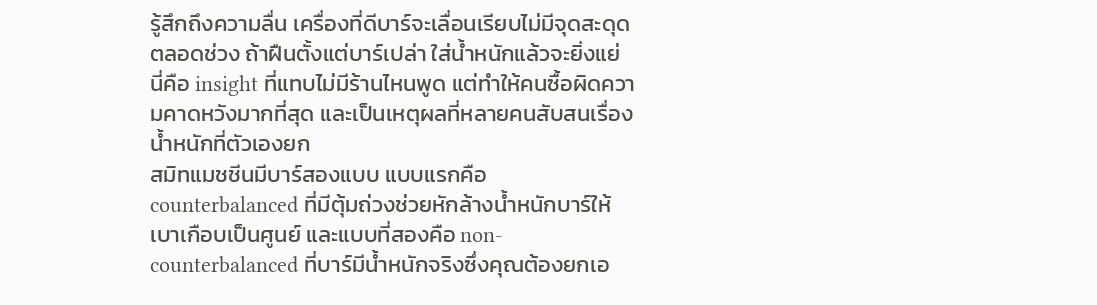รู้สึกถึงความลื่น เครื่องที่ดีบาร์จะเลื่อนเรียบไม่มีจุดสะดุดตลอดช่วง ถ้าฝืนตั้งแต่บาร์เปล่า ใส่น้ำหนักแล้วจะยิ่งแย่
นี่คือ insight ที่แทบไม่มีร้านไหนพูด แต่ทำให้คนซื้อผิดความคาดหวังมากที่สุด และเป็นเหตุผลที่หลายคนสับสนเรื่องน้ำหนักที่ตัวเองยก
สมิทแมชชีนมีบาร์สองแบบ แบบแรกคือ counterbalanced ที่มีตุ้มถ่วงช่วยหักล้างน้ำหนักบาร์ให้เบาเกือบเป็นศูนย์ และแบบที่สองคือ non-counterbalanced ที่บาร์มีน้ำหนักจริงซึ่งคุณต้องยกเอ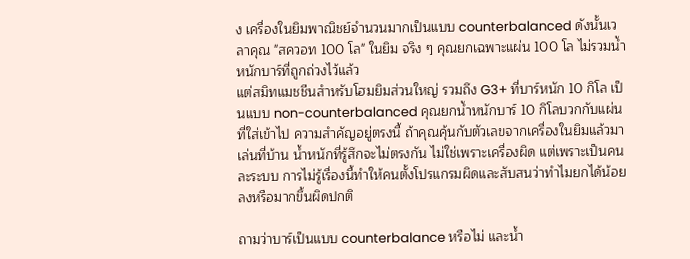ง เครื่องในยิมพาณิชย์จำนวนมากเป็นแบบ counterbalanced ดังนั้นเวลาคุณ "สควอท 100 โล" ในยิม จริง ๆ คุณยกเฉพาะแผ่น 100 โล ไม่รวมน้ำหนักบาร์ที่ถูกถ่วงไว้แล้ว
แต่สมิทแมชชีนสำหรับโฮมยิมส่วนใหญ่ รวมถึง G3+ ที่บาร์หนัก 10 กิโล เป็นแบบ non-counterbalanced คุณยกน้ำหนักบาร์ 10 กิโลบวกกับแผ่นที่ใส่เข้าไป ความสำคัญอยู่ตรงนี้ ถ้าคุณคุ้นกับตัวเลขจากเครื่องในยิมแล้วมาเล่นที่บ้าน น้ำหนักที่รู้สึกจะไม่ตรงกัน ไม่ใช่เพราะเครื่องผิด แต่เพราะเป็นคนละระบบ การไม่รู้เรื่องนี้ทำให้คนตั้งโปรแกรมผิดและสับสนว่าทำไมยกได้น้อยลงหรือมากขึ้นผิดปกติ

ถามว่าบาร์เป็นแบบ counterbalance หรือไม่ และน้ำ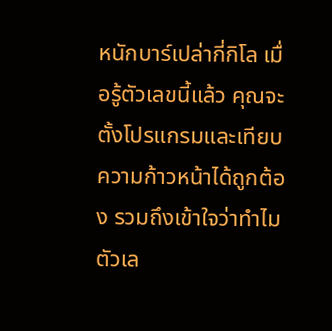หนักบาร์เปล่ากี่กิโล เมื่อรู้ตัวเลขนี้แล้ว คุณจะตั้งโปรแกรมและเทียบความก้าวหน้าได้ถูกต้อง รวมถึงเข้าใจว่าทำไมตัวเล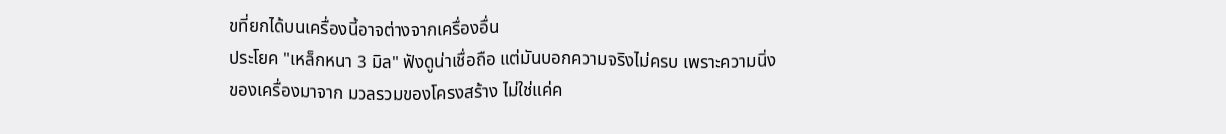ขที่ยกได้บนเครื่องนี้อาจต่างจากเครื่องอื่น
ประโยค "เหล็กหนา 3 มิล" ฟังดูน่าเชื่อถือ แต่มันบอกความจริงไม่ครบ เพราะความนิ่งของเครื่องมาจาก มวลรวมของโครงสร้าง ไม่ใช่แค่ค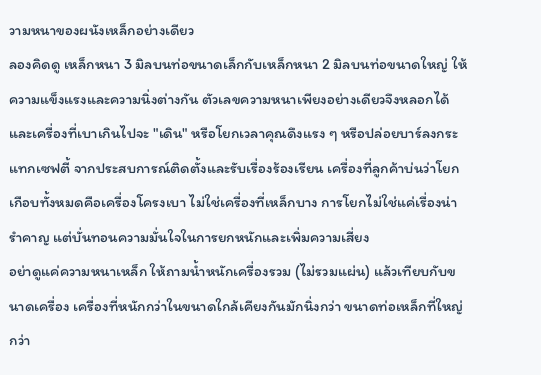วามหนาของผนังเหล็กอย่างเดียว
ลองคิดดู เหล็กหนา 3 มิลบนท่อขนาดเล็กกับเหล็กหนา 2 มิลบนท่อขนาดใหญ่ ให้ความแข็งแรงและความนิ่งต่างกัน ตัวเลขความหนาเพียงอย่างเดียวจึงหลอกได้ และเครื่องที่เบาเกินไปจะ "เดิน" หรือโยกเวลาคุณดึงแรง ๆ หรือปล่อยบาร์ลงกระแทกเซฟตี้ จากประสบการณ์ติดตั้งและรับเรื่องร้องเรียน เครื่องที่ลูกค้าบ่นว่าโยกเกือบทั้งหมดคือเครื่องโครงเบา ไม่ใช่เครื่องที่เหล็กบาง การโยกไม่ใช่แค่เรื่องน่ารำคาญ แต่บั่นทอนความมั่นใจในการยกหนักและเพิ่มความเสี่ยง
อย่าดูแค่ความหนาเหล็ก ให้ถามน้ำหนักเครื่องรวม (ไม่รวมแผ่น) แล้วเทียบกับขนาดเครื่อง เครื่องที่หนักกว่าในขนาดใกล้เคียงกันมักนิ่งกว่า ขนาดท่อเหล็กที่ใหญ่กว่า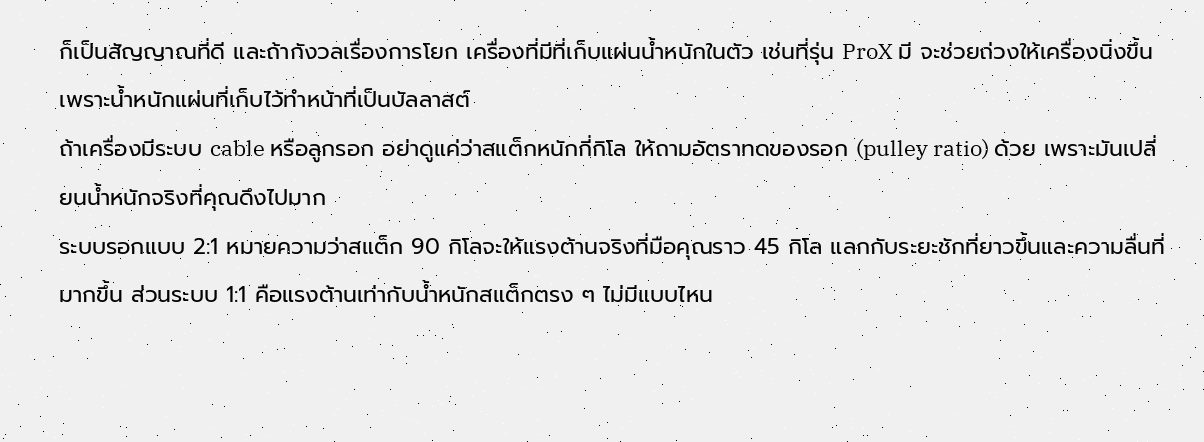ก็เป็นสัญญาณที่ดี และถ้ากังวลเรื่องการโยก เครื่องที่มีที่เก็บแผ่นน้ำหนักในตัว เช่นที่รุ่น ProX มี จะช่วยถ่วงให้เครื่องนิ่งขึ้นเพราะน้ำหนักแผ่นที่เก็บไว้ทำหน้าที่เป็นบัลลาสต์
ถ้าเครื่องมีระบบ cable หรือลูกรอก อย่าดูแค่ว่าสแต็กหนักกี่กิโล ให้ถามอัตราทดของรอก (pulley ratio) ด้วย เพราะมันเปลี่ยนน้ำหนักจริงที่คุณดึงไปมาก
ระบบรอกแบบ 2:1 หมายความว่าสแต็ก 90 กิโลจะให้แรงต้านจริงที่มือคุณราว 45 กิโล แลกกับระยะชักที่ยาวขึ้นและความลื่นที่มากขึ้น ส่วนระบบ 1:1 คือแรงต้านเท่ากับน้ำหนักสแต็กตรง ๆ ไม่มีแบบไหน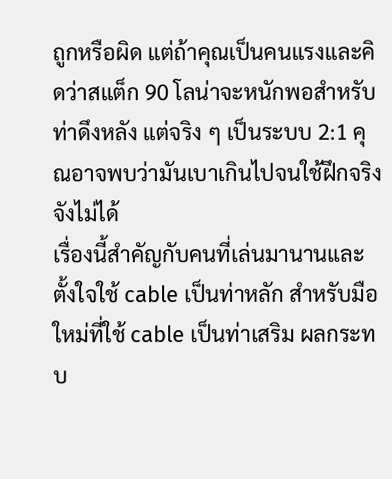ถูกหรือผิด แต่ถ้าคุณเป็นคนแรงและคิดว่าสแต็ก 90 โลน่าจะหนักพอสำหรับท่าดึงหลัง แต่จริง ๆ เป็นระบบ 2:1 คุณอาจพบว่ามันเบาเกินไปจนใช้ฝึกจริงจังไม่ได้
เรื่องนี้สำคัญกับคนที่เล่นมานานและตั้งใจใช้ cable เป็นท่าหลัก สำหรับมือใหม่ที่ใช้ cable เป็นท่าเสริม ผลกระทบ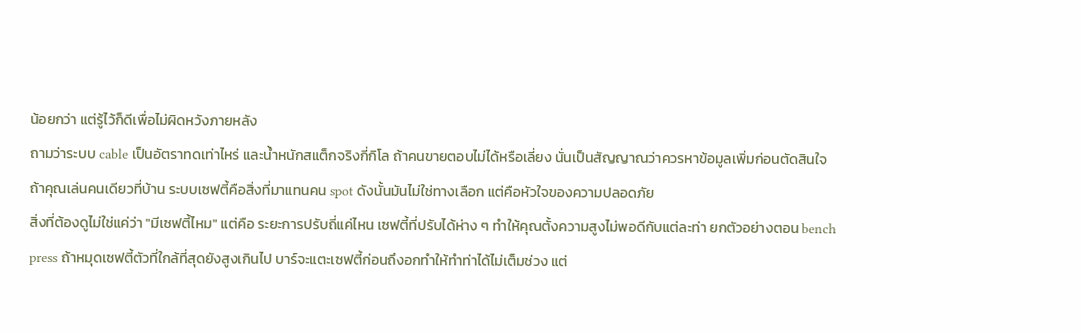น้อยกว่า แต่รู้ไว้ก็ดีเพื่อไม่ผิดหวังภายหลัง
ถามว่าระบบ cable เป็นอัตราทดเท่าไหร่ และน้ำหนักสแต็กจริงกี่กิโล ถ้าคนขายตอบไม่ได้หรือเลี่ยง นั่นเป็นสัญญาณว่าควรหาข้อมูลเพิ่มก่อนตัดสินใจ
ถ้าคุณเล่นคนเดียวที่บ้าน ระบบเซฟตี้คือสิ่งที่มาแทนคน spot ดังนั้นมันไม่ใช่ทางเลือก แต่คือหัวใจของความปลอดภัย
สิ่งที่ต้องดูไม่ใช่แค่ว่า "มีเซฟตี้ไหม" แต่คือ ระยะการปรับถี่แค่ไหน เซฟตี้ที่ปรับได้ห่าง ๆ ทำให้คุณตั้งความสูงไม่พอดีกับแต่ละท่า ยกตัวอย่างตอน bench press ถ้าหมุดเซฟตี้ตัวที่ใกล้ที่สุดยังสูงเกินไป บาร์จะแตะเซฟตี้ก่อนถึงอกทำให้ทำท่าได้ไม่เต็มช่วง แต่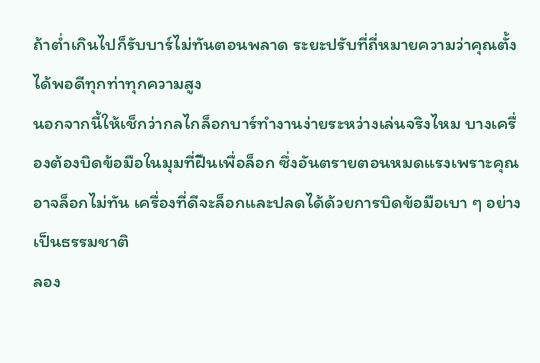ถ้าต่ำเกินไปก็รับบาร์ไม่ทันตอนพลาด ระยะปรับที่ถี่หมายความว่าคุณตั้งได้พอดีทุกท่าทุกความสูง
นอกจากนี้ให้เช็กว่ากลไกล็อกบาร์ทำงานง่ายระหว่างเล่นจริงไหม บางเครื่องต้องบิดข้อมือในมุมที่ฝืนเพื่อล็อก ซึ่งอันตรายตอนหมดแรงเพราะคุณอาจล็อกไม่ทัน เครื่องที่ดีจะล็อกและปลดได้ด้วยการบิดข้อมือเบา ๆ อย่างเป็นธรรมชาติ
ลอง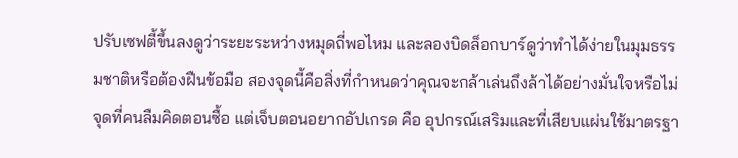ปรับเซฟตี้ขึ้นลงดูว่าระยะระหว่างหมุดถี่พอไหม และลองบิดล็อกบาร์ดูว่าทำได้ง่ายในมุมธรรมชาติหรือต้องฝืนข้อมือ สองจุดนี้คือสิ่งที่กำหนดว่าคุณจะกล้าเล่นถึงล้าได้อย่างมั่นใจหรือไม่
จุดที่คนลืมคิดตอนซื้อ แต่เจ็บตอนอยากอัปเกรด คือ อุปกรณ์เสริมและที่เสียบแผ่นใช้มาตรฐา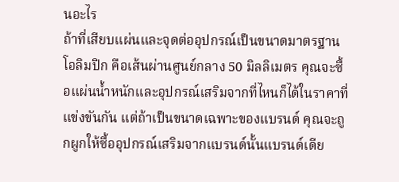นอะไร
ถ้าที่เสียบแผ่นและจุดต่ออุปกรณ์เป็นขนาดมาตรฐานโอลิมปิก คือเส้นผ่านศูนย์กลาง 50 มิลลิเมตร คุณจะซื้อแผ่นน้ำหนักและอุปกรณ์เสริมจากที่ไหนก็ได้ในราคาที่แข่งขันกัน แต่ถ้าเป็นขนาดเฉพาะของแบรนด์ คุณจะถูกผูกให้ซื้ออุปกรณ์เสริมจากแบรนด์นั้นแบรนด์เดีย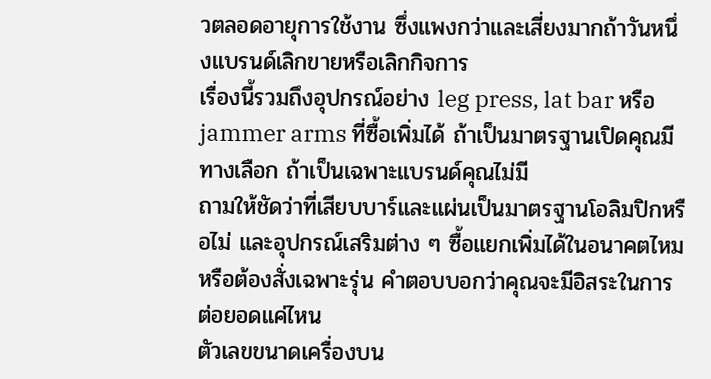วตลอดอายุการใช้งาน ซึ่งแพงกว่าและเสี่ยงมากถ้าวันหนึ่งแบรนด์เลิกขายหรือเลิกกิจการ
เรื่องนี้รวมถึงอุปกรณ์อย่าง leg press, lat bar หรือ jammer arms ที่ซื้อเพิ่มได้ ถ้าเป็นมาตรฐานเปิดคุณมีทางเลือก ถ้าเป็นเฉพาะแบรนด์คุณไม่มี
ถามให้ชัดว่าที่เสียบบาร์และแผ่นเป็นมาตรฐานโอลิมปิกหรือไม่ และอุปกรณ์เสริมต่าง ๆ ซื้อแยกเพิ่มได้ในอนาคตไหม หรือต้องสั่งเฉพาะรุ่น คำตอบบอกว่าคุณจะมีอิสระในการต่อยอดแค่ไหน
ตัวเลขขนาดเครื่องบน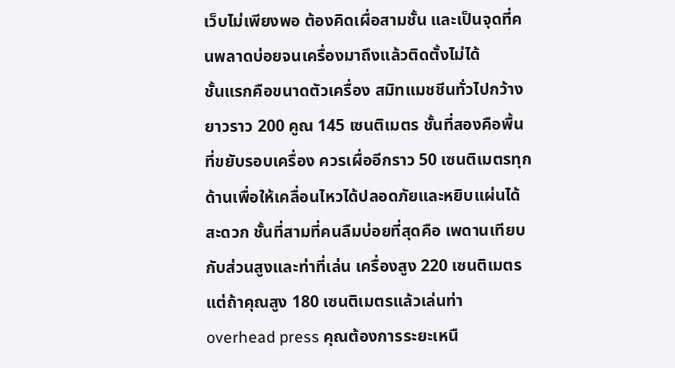เว็บไม่เพียงพอ ต้องคิดเผื่อสามชั้น และเป็นจุดที่คนพลาดบ่อยจนเครื่องมาถึงแล้วติดตั้งไม่ได้
ชั้นแรกคือขนาดตัวเครื่อง สมิทแมชชีนทั่วไปกว้างยาวราว 200 คูณ 145 เซนติเมตร ชั้นที่สองคือพื้นที่ขยับรอบเครื่อง ควรเผื่ออีกราว 50 เซนติเมตรทุกด้านเพื่อให้เคลื่อนไหวได้ปลอดภัยและหยิบแผ่นได้สะดวก ชั้นที่สามที่คนลืมบ่อยที่สุดคือ เพดานเทียบกับส่วนสูงและท่าที่เล่น เครื่องสูง 220 เซนติเมตรแต่ถ้าคุณสูง 180 เซนติเมตรแล้วเล่นท่า overhead press คุณต้องการระยะเหนื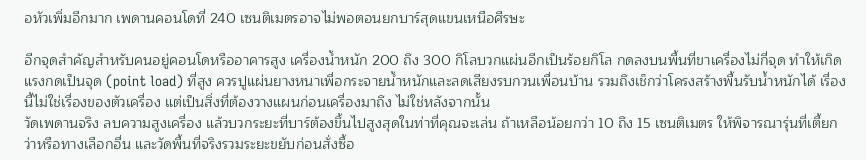อหัวเพิ่มอีกมาก เพดานคอนโดที่ 240 เซนติเมตรอาจไม่พอตอนยกบาร์สุดแขนเหนือศีรษะ

อีกจุดสำคัญสำหรับคนอยู่คอนโดหรืออาคารสูง เครื่องน้ำหนัก 200 ถึง 300 กิโลบวกแผ่นอีกเป็นร้อยกิโล กดลงบนพื้นที่ขาเครื่องไม่กี่จุด ทำให้เกิดแรงกดเป็นจุด (point load) ที่สูง ควรปูแผ่นยางหนาเพื่อกระจายน้ำหนักและลดเสียงรบกวนเพื่อนบ้าน รวมถึงเช็กว่าโครงสร้างพื้นรับน้ำหนักได้ เรื่องนี้ไม่ใช่เรื่องของตัวเครื่อง แต่เป็นสิ่งที่ต้องวางแผนก่อนเครื่องมาถึง ไม่ใช่หลังจากนั้น
วัดเพดานจริง ลบความสูงเครื่อง แล้วบวกระยะที่บาร์ต้องขึ้นไปสูงสุดในท่าที่คุณจะเล่น ถ้าเหลือน้อยกว่า 10 ถึง 15 เซนติเมตร ให้พิจารณารุ่นที่เตี้ยกว่าหรือทางเลือกอื่น และวัดพื้นที่จริงรวมระยะขยับก่อนสั่งซื้อ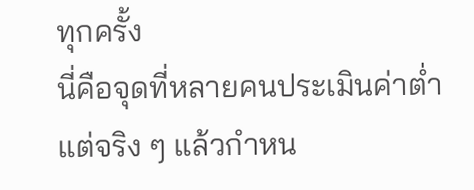ทุกครั้ง
นี่คือจุดที่หลายคนประเมินค่าต่ำ แต่จริง ๆ แล้วกำหน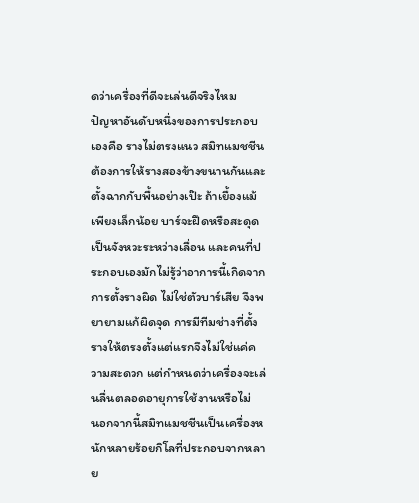ดว่าเครื่องที่ดีจะเล่นดีจริงไหม
ปัญหาอันดับหนึ่งของการประกอบเองคือ รางไม่ตรงแนว สมิทแมชชีนต้องการให้รางสองข้างขนานกันและตั้งฉากกับพื้นอย่างเป๊ะ ถ้าเยื้องแม้เพียงเล็กน้อย บาร์จะฝืดหรือสะดุดเป็นจังหวะระหว่างเลื่อน และคนที่ประกอบเองมักไม่รู้ว่าอาการนี้เกิดจากการตั้งรางผิด ไม่ใช่ตัวบาร์เสีย จึงพยายามแก้ผิดจุด การมีทีมช่างที่ตั้งรางให้ตรงตั้งแต่แรกจึงไม่ใช่แค่ความสะดวก แต่กำหนดว่าเครื่องจะเล่นลื่นตลอดอายุการใช้งานหรือไม่
นอกจากนี้สมิทแมชชีนเป็นเครื่องหนักหลายร้อยกิโลที่ประกอบจากหลาย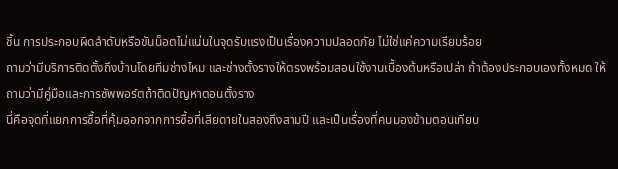ชิ้น การประกอบผิดลำดับหรือขันน็อตไม่แน่นในจุดรับแรงเป็นเรื่องความปลอดภัย ไม่ใช่แค่ความเรียบร้อย
ถามว่ามีบริการติดตั้งถึงบ้านโดยทีมช่างไหม และช่างตั้งรางให้ตรงพร้อมสอนใช้งานเบื้องต้นหรือเปล่า ถ้าต้องประกอบเองทั้งหมด ให้ถามว่ามีคู่มือและการซัพพอร์ตถ้าติดปัญหาตอนตั้งราง
นี่คือจุดที่แยกการซื้อที่คุ้มออกจากการซื้อที่เสียดายในสองถึงสามปี และเป็นเรื่องที่คนมองข้ามตอนเทียบ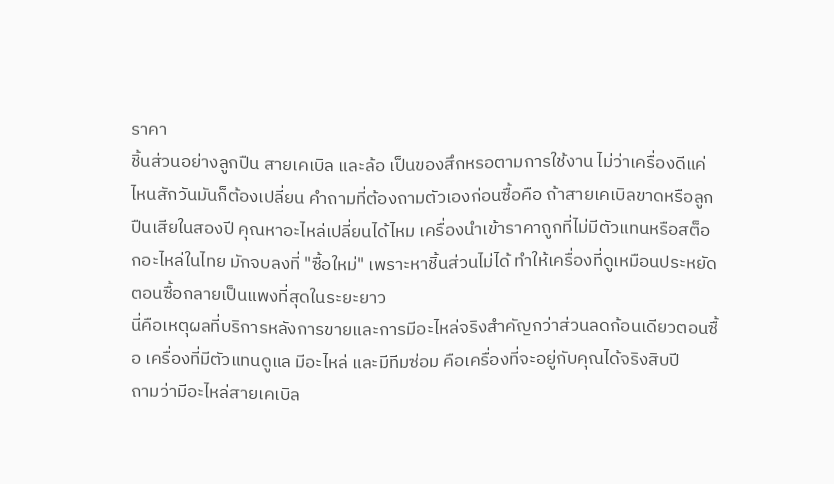ราคา
ชิ้นส่วนอย่างลูกปืน สายเคเบิล และล้อ เป็นของสึกหรอตามการใช้งาน ไม่ว่าเครื่องดีแค่ไหนสักวันมันก็ต้องเปลี่ยน คำถามที่ต้องถามตัวเองก่อนซื้อคือ ถ้าสายเคเบิลขาดหรือลูกปืนเสียในสองปี คุณหาอะไหล่เปลี่ยนได้ไหม เครื่องนำเข้าราคาถูกที่ไม่มีตัวแทนหรือสต็อกอะไหล่ในไทย มักจบลงที่ "ซื้อใหม่" เพราะหาชิ้นส่วนไม่ได้ ทำให้เครื่องที่ดูเหมือนประหยัดตอนซื้อกลายเป็นแพงที่สุดในระยะยาว
นี่คือเหตุผลที่บริการหลังการขายและการมีอะไหล่จริงสำคัญกว่าส่วนลดก้อนเดียวตอนซื้อ เครื่องที่มีตัวแทนดูแล มีอะไหล่ และมีทีมซ่อม คือเครื่องที่จะอยู่กับคุณได้จริงสิบปี
ถามว่ามีอะไหล่สายเคเบิล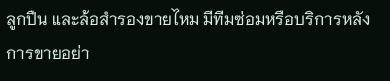ลูกปืน และล้อสำรองขายไหม มีทีมซ่อมหรือบริการหลังการขายอย่า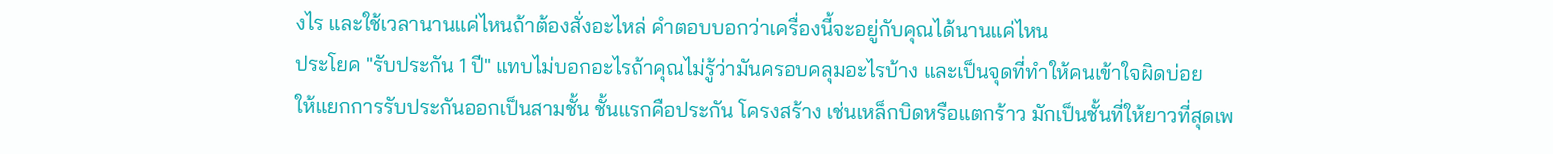งไร และใช้เวลานานแค่ไหนถ้าต้องสั่งอะไหล่ คำตอบบอกว่าเครื่องนี้จะอยู่กับคุณได้นานแค่ไหน
ประโยค "รับประกัน 1 ปี" แทบไม่บอกอะไรถ้าคุณไม่รู้ว่ามันครอบคลุมอะไรบ้าง และเป็นจุดที่ทำให้คนเข้าใจผิดบ่อย
ให้แยกการรับประกันออกเป็นสามชั้น ชั้นแรกคือประกัน โครงสร้าง เช่นเหล็กบิดหรือแตกร้าว มักเป็นชั้นที่ให้ยาวที่สุดเพ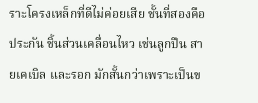ราะโครงเหล็กที่ดีไม่ค่อยเสีย ชั้นที่สองคือประกัน ชิ้นส่วนเคลื่อนไหว เช่นลูกปืน สายเคเบิล และรอก มักสั้นกว่าเพราะเป็นข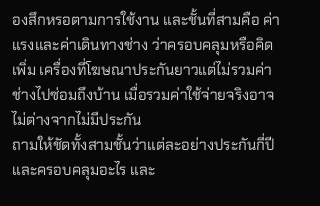องสึกหรอตามการใช้งาน และชั้นที่สามคือ ค่าแรงและค่าเดินทางช่าง ว่าครอบคลุมหรือคิดเพิ่ม เครื่องที่โฆษณาประกันยาวแต่ไม่รวมค่าช่างไปซ่อมถึงบ้าน เมื่อรวมค่าใช้จ่ายจริงอาจไม่ต่างจากไม่มีประกัน
ถามให้ชัดทั้งสามชั้นว่าแต่ละอย่างประกันกี่ปีและครอบคลุมอะไร และ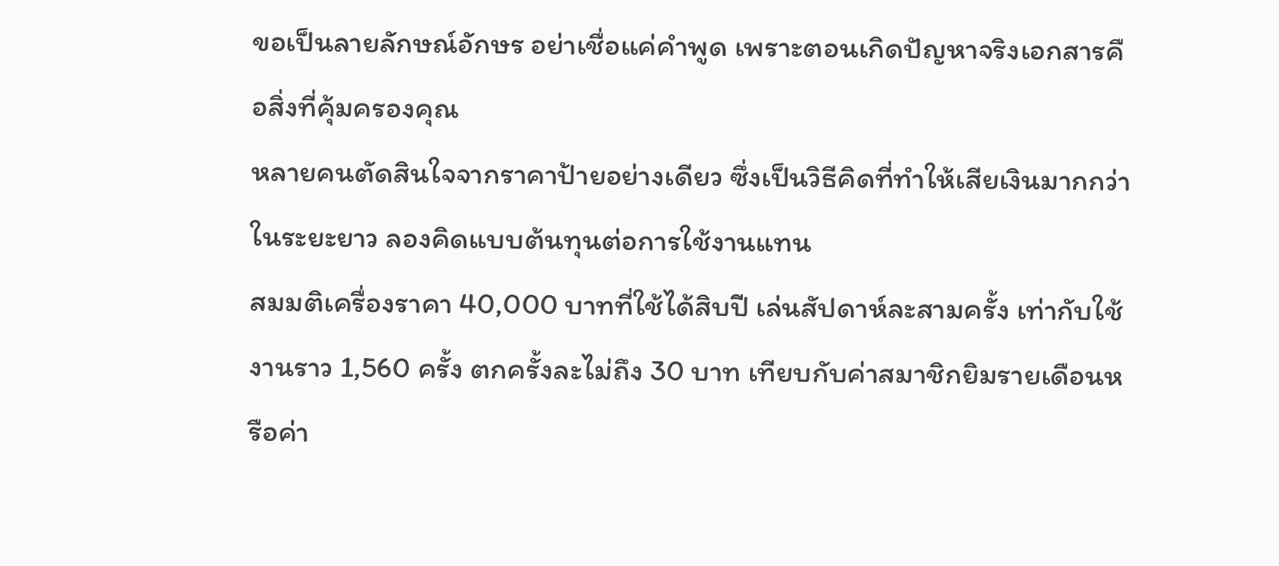ขอเป็นลายลักษณ์อักษร อย่าเชื่อแค่คำพูด เพราะตอนเกิดปัญหาจริงเอกสารคือสิ่งที่คุ้มครองคุณ
หลายคนตัดสินใจจากราคาป้ายอย่างเดียว ซึ่งเป็นวิธีคิดที่ทำให้เสียเงินมากกว่าในระยะยาว ลองคิดแบบต้นทุนต่อการใช้งานแทน
สมมติเครื่องราคา 40,000 บาทที่ใช้ได้สิบปี เล่นสัปดาห์ละสามครั้ง เท่ากับใช้งานราว 1,560 ครั้ง ตกครั้งละไม่ถึง 30 บาท เทียบกับค่าสมาชิกยิมรายเดือนหรือค่า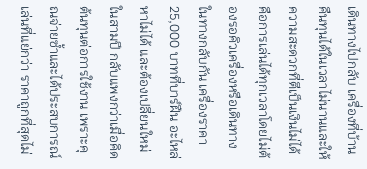เดินทางไปกลับ เครื่องที่บ้านคืนทุนได้ในเวลาไม่นานและให้ความสะดวกที่ตีเป็นเงินไม่ได้ คือการเล่นได้ทุกเวลาโดยไม่ต้องรอคิวเครื่องหรือเดินทาง
ในทางกลับกัน เครื่องราคา 25,000 บาทที่บาร์ฝืน อะไหล่หาไม่ได้ และต้องเปลี่ยนใหม่ในสามปี กลับแพงกว่าเมื่อคิดต้นทุนต่อการใช้งาน เพราะคุณจ่ายซ้ำและได้ประสบการณ์เล่นที่แย่กว่า ราคาถูกที่สุดไม่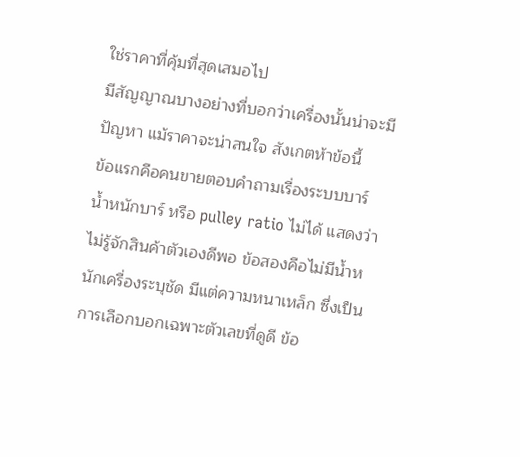ใช่ราคาที่คุ้มที่สุดเสมอไป
มีสัญญาณบางอย่างที่บอกว่าเครื่องนั้นน่าจะมีปัญหา แม้ราคาจะน่าสนใจ สังเกตห้าข้อนี้
ข้อแรกคือคนขายตอบคำถามเรื่องระบบบาร์ น้ำหนักบาร์ หรือ pulley ratio ไม่ได้ แสดงว่าไม่รู้จักสินค้าตัวเองดีพอ ข้อสองคือไม่มีน้ำหนักเครื่องระบุชัด มีแต่ความหนาเหล็ก ซึ่งเป็นการเลือกบอกเฉพาะตัวเลขที่ดูดี ข้อ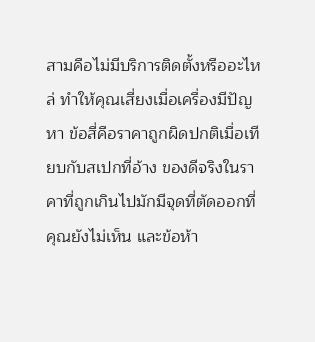สามคือไม่มีบริการติดตั้งหรืออะไหล่ ทำให้คุณเสี่ยงเมื่อเครื่องมีปัญหา ข้อสี่คือราคาถูกผิดปกติเมื่อเทียบกับสเปกที่อ้าง ของดีจริงในราคาที่ถูกเกินไปมักมีจุดที่ตัดออกที่คุณยังไม่เห็น และข้อห้า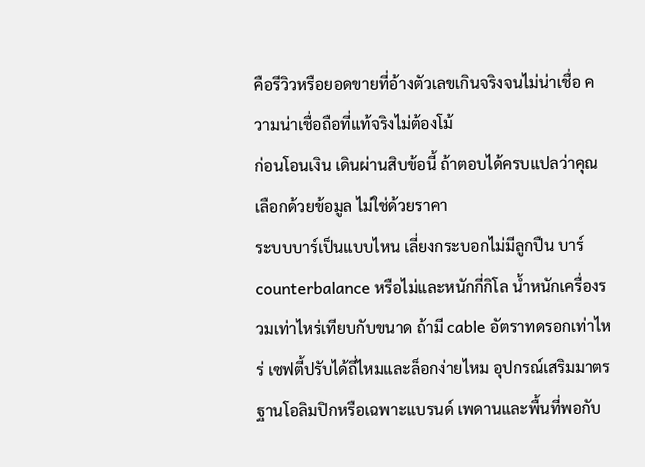คือรีวิวหรือยอดขายที่อ้างตัวเลขเกินจริงจนไม่น่าเชื่อ ความน่าเชื่อถือที่แท้จริงไม่ต้องโม้
ก่อนโอนเงิน เดินผ่านสิบข้อนี้ ถ้าตอบได้ครบแปลว่าคุณเลือกด้วยข้อมูล ไม่ใช่ด้วยราคา
ระบบบาร์เป็นแบบไหน เลี่ยงกระบอกไม่มีลูกปืน บาร์ counterbalance หรือไม่และหนักกี่กิโล น้ำหนักเครื่องรวมเท่าไหร่เทียบกับขนาด ถ้ามี cable อัตราทดรอกเท่าไหร่ เซฟตี้ปรับได้ถี่ไหมและล็อกง่ายไหม อุปกรณ์เสริมมาตรฐานโอลิมปิกหรือเฉพาะแบรนด์ เพดานและพื้นที่พอกับ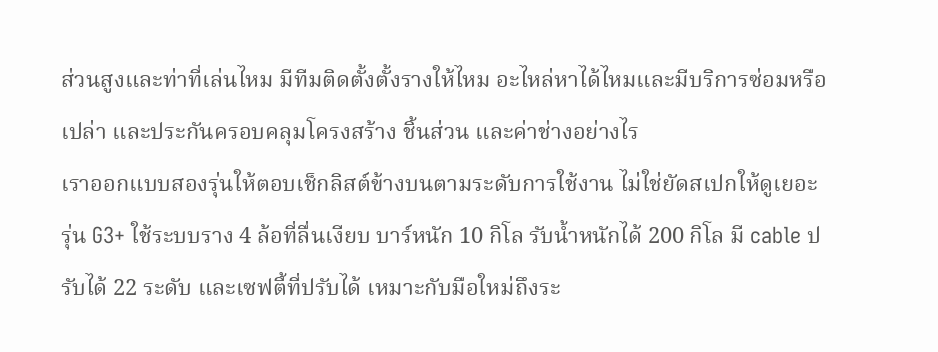ส่วนสูงและท่าที่เล่นไหม มีทีมติดตั้งตั้งรางให้ไหม อะไหล่หาได้ไหมและมีบริการซ่อมหรือเปล่า และประกันครอบคลุมโครงสร้าง ชิ้นส่วน และค่าช่างอย่างไร
เราออกแบบสองรุ่นให้ตอบเช็กลิสต์ข้างบนตามระดับการใช้งาน ไม่ใช่ยัดสเปกให้ดูเยอะ
รุ่น G3+ ใช้ระบบราง 4 ล้อที่ลื่นเงียบ บาร์หนัก 10 กิโล รับน้ำหนักได้ 200 กิโล มี cable ปรับได้ 22 ระดับ และเซฟตี้ที่ปรับได้ เหมาะกับมือใหม่ถึงระ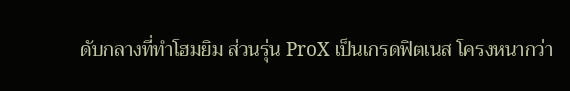ดับกลางที่ทำโฮมยิม ส่วนรุ่น ProX เป็นเกรดฟิตเนส โครงหนากว่า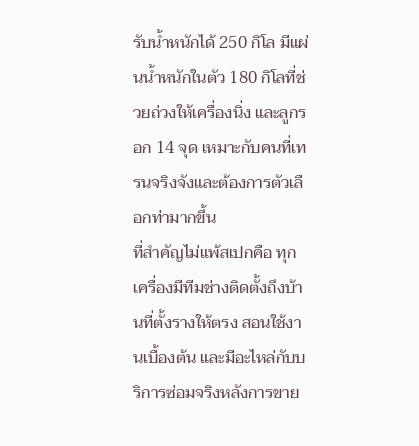รับน้ำหนักได้ 250 กิโล มีแผ่นน้ำหนักในตัว 180 กิโลที่ช่วยถ่วงให้เครื่องนิ่ง และลูกรอก 14 จุด เหมาะกับคนที่เทรนจริงจังและต้องการตัวเลือกท่ามากขึ้น
ที่สำคัญไม่แพ้สเปกคือ ทุกเครื่องมีทีมช่างติดตั้งถึงบ้านที่ตั้งรางให้ตรง สอนใช้งานเบื้องต้น และมีอะไหล่กับบริการซ่อมจริงหลังการขาย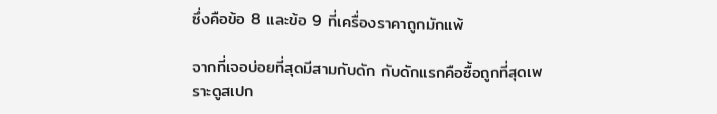ซึ่งคือข้อ 8 และข้อ 9 ที่เครื่องราคาถูกมักแพ้

จากที่เจอบ่อยที่สุดมีสามกับดัก กับดักแรกคือซื้อถูกที่สุดเพราะดูสเปก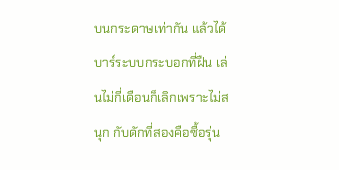บนกระดาษเท่ากัน แล้วได้บาร์ระบบกระบอกที่ฝืน เล่นไม่กี่เดือนก็เลิกเพราะไม่สนุก กับดักที่สองคือซื้อรุ่น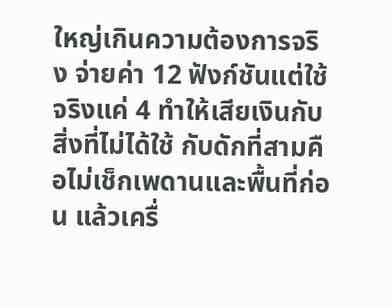ใหญ่เกินความต้องการจริง จ่ายค่า 12 ฟังก์ชันแต่ใช้จริงแค่ 4 ทำให้เสียเงินกับสิ่งที่ไม่ได้ใช้ กับดักที่สามคือไม่เช็กเพดานและพื้นที่ก่อน แล้วเครื่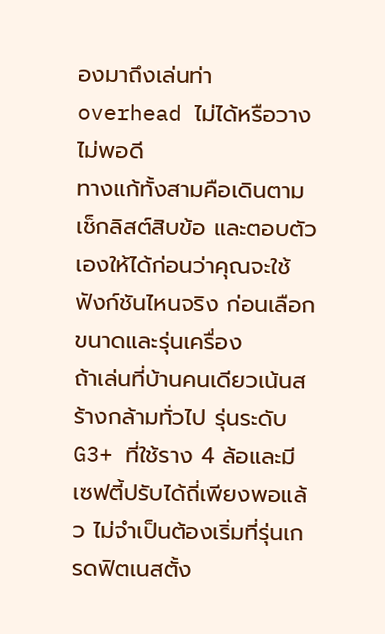องมาถึงเล่นท่า overhead ไม่ได้หรือวางไม่พอดี
ทางแก้ทั้งสามคือเดินตามเช็กลิสต์สิบข้อ และตอบตัวเองให้ได้ก่อนว่าคุณจะใช้ฟังก์ชันไหนจริง ก่อนเลือกขนาดและรุ่นเครื่อง
ถ้าเล่นที่บ้านคนเดียวเน้นสร้างกล้ามทั่วไป รุ่นระดับ G3+ ที่ใช้ราง 4 ล้อและมีเซฟตี้ปรับได้ถี่เพียงพอแล้ว ไม่จำเป็นต้องเริ่มที่รุ่นเกรดฟิตเนสตั้ง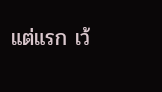แต่แรก เว้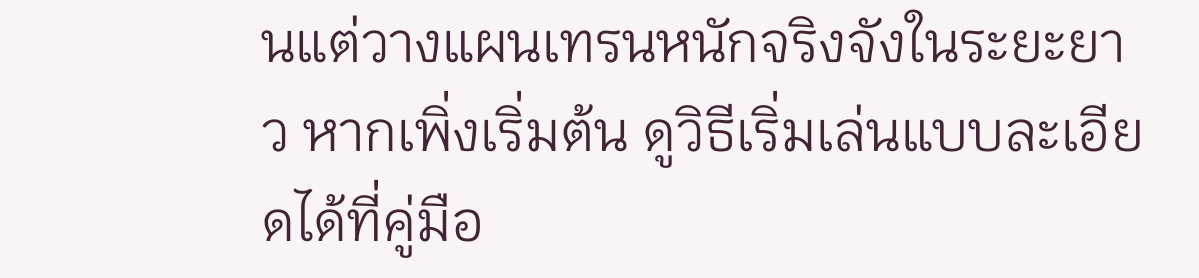นแต่วางแผนเทรนหนักจริงจังในระยะยาว หากเพิ่งเริ่มต้น ดูวิธีเริ่มเล่นแบบละเอียดได้ที่คู่มือ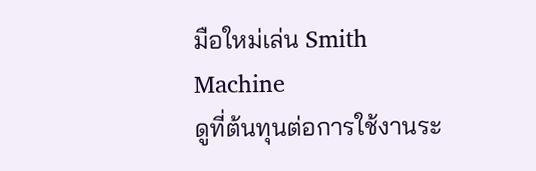มือใหม่เล่น Smith Machine
ดูที่ต้นทุนต่อการใช้งานระ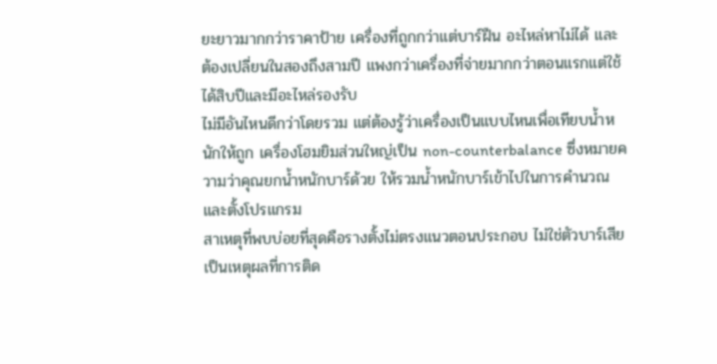ยะยาวมากกว่าราคาป้าย เครื่องที่ถูกกว่าแต่บาร์ฝืน อะไหล่หาไม่ได้ และต้องเปลี่ยนในสองถึงสามปี แพงกว่าเครื่องที่จ่ายมากกว่าตอนแรกแต่ใช้ได้สิบปีและมีอะไหล่รองรับ
ไม่มีอันไหนดีกว่าโดยรวม แต่ต้องรู้ว่าเครื่องเป็นแบบไหนเพื่อเทียบน้ำหนักให้ถูก เครื่องโฮมยิมส่วนใหญ่เป็น non-counterbalance ซึ่งหมายความว่าคุณยกน้ำหนักบาร์ด้วย ให้รวมน้ำหนักบาร์เข้าไปในการคำนวณและตั้งโปรแกรม
สาเหตุที่พบบ่อยที่สุดคือรางตั้งไม่ตรงแนวตอนประกอบ ไม่ใช่ตัวบาร์เสีย เป็นเหตุผลที่การติด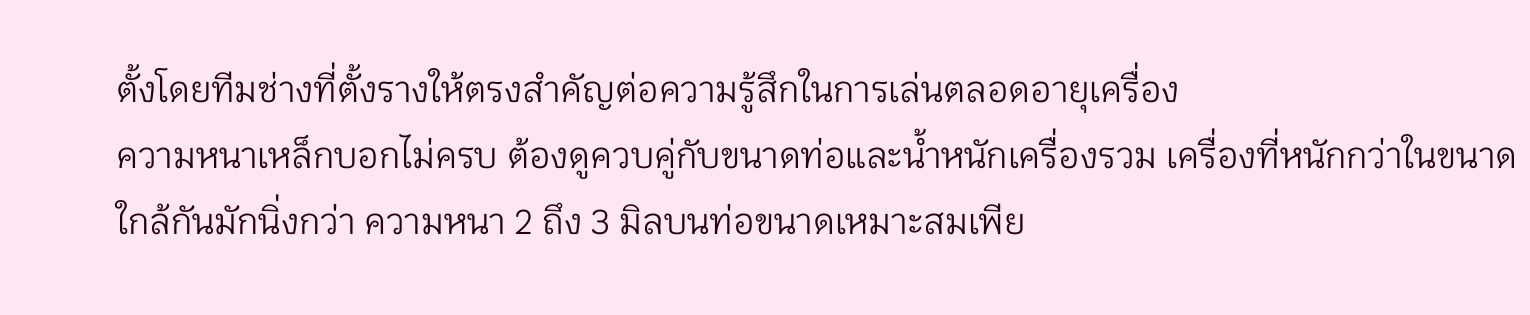ตั้งโดยทีมช่างที่ตั้งรางให้ตรงสำคัญต่อความรู้สึกในการเล่นตลอดอายุเครื่อง
ความหนาเหล็กบอกไม่ครบ ต้องดูควบคู่กับขนาดท่อและน้ำหนักเครื่องรวม เครื่องที่หนักกว่าในขนาดใกล้กันมักนิ่งกว่า ความหนา 2 ถึง 3 มิลบนท่อขนาดเหมาะสมเพีย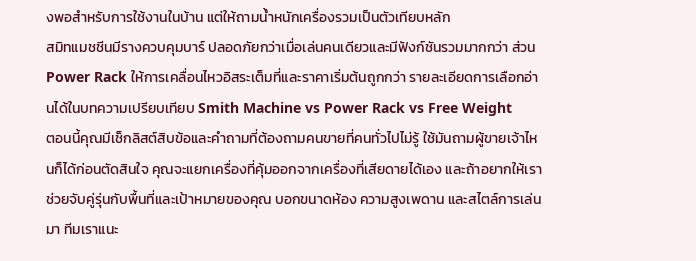งพอสำหรับการใช้งานในบ้าน แต่ให้ถามน้ำหนักเครื่องรวมเป็นตัวเทียบหลัก
สมิทแมชชีนมีรางควบคุมบาร์ ปลอดภัยกว่าเมื่อเล่นคนเดียวและมีฟังก์ชันรวมมากกว่า ส่วน Power Rack ให้การเคลื่อนไหวอิสระเต็มที่และราคาเริ่มต้นถูกกว่า รายละเอียดการเลือกอ่านได้ในบทความเปรียบเทียบ Smith Machine vs Power Rack vs Free Weight
ตอนนี้คุณมีเช็กลิสต์สิบข้อและคำถามที่ต้องถามคนขายที่คนทั่วไปไม่รู้ ใช้มันถามผู้ขายเจ้าไหนก็ได้ก่อนตัดสินใจ คุณจะแยกเครื่องที่คุ้มออกจากเครื่องที่เสียดายได้เอง และถ้าอยากให้เราช่วยจับคู่รุ่นกับพื้นที่และเป้าหมายของคุณ บอกขนาดห้อง ความสูงเพดาน และสไตล์การเล่นมา ทีมเราแนะ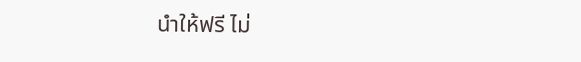นำให้ฟรี ไม่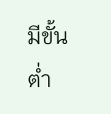มีขั้นต่ำ